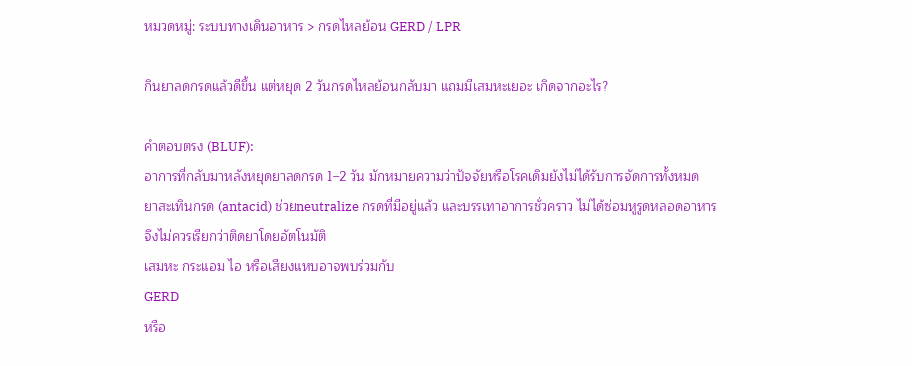หมวดหมู่: ระบบทางเดินอาหาร > กรดไหลย้อน GERD / LPR

กินยาลดกรดแล้วดีขึ้น แต่หยุด 2 วันกรดไหลย้อนกลับมา แถมมีเสมหะเยอะ เกิดจากอะไร?

คำตอบตรง (BLUF):
อาการที่กลับมาหลังหยุดยาลดกรด 1–2 วัน มักหมายความว่าปัจจัยหรือโรคเดิมยังไม่ได้รับการจัดการทั้งหมด
ยาสะเทินกรด (antacid) ช่วยneutralize กรดที่มีอยู่แล้ว และบรรเทาอาการชั่วคราว ไม่ได้ซ่อมหูรูดหลอดอาหาร
จึงไม่ควรเรียกว่าติดยาโดยอัตโนมัติ
เสมหะ กระแอม ไอ หรือเสียงแหบอาจพบร่วมกับ
GERD
หรือ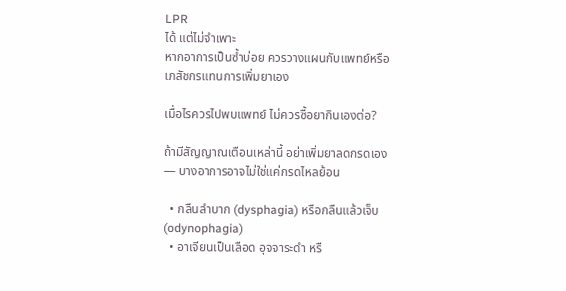LPR
ได้ แต่ไม่จำเพาะ
หากอาการเป็นซ้ำบ่อย ควรวางแผนกับแพทย์หรือเภสัชกรแทนการเพิ่มยาเอง

เมื่อไรควรไปพบแพทย์ ไม่ควรซื้อยากินเองต่อ?

ถ้ามีสัญญาณเตือนเหล่านี้ อย่าเพิ่มยาลดกรดเอง — บางอาการอาจไม่ใช่แค่กรดไหลย้อน

  • กลืนลำบาก (dysphagia) หรือกลืนแล้วเจ็บ (odynophagia)
  • อาเจียนเป็นเลือด อุจจาระดำ หรื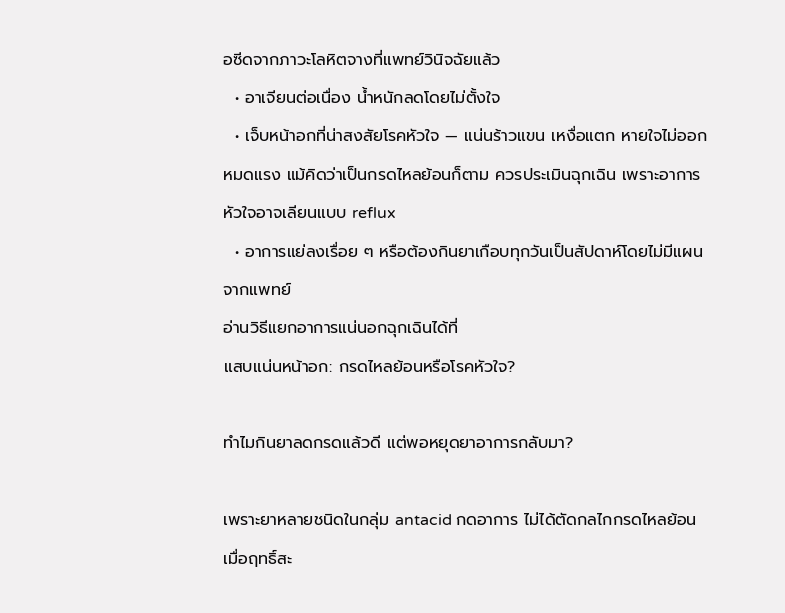อซีดจากภาวะโลหิตจางที่แพทย์วินิจฉัยแล้ว
  • อาเจียนต่อเนื่อง น้ำหนักลดโดยไม่ตั้งใจ
  • เจ็บหน้าอกที่น่าสงสัยโรคหัวใจ — แน่นร้าวแขน เหงื่อแตก หายใจไม่ออก หมดแรง แม้คิดว่าเป็นกรดไหลย้อนก็ตาม ควรประเมินฉุกเฉิน เพราะอาการหัวใจอาจเลียนแบบ reflux
  • อาการแย่ลงเรื่อย ๆ หรือต้องกินยาเกือบทุกวันเป็นสัปดาห์โดยไม่มีแผนจากแพทย์
อ่านวิธีแยกอาการแน่นอกฉุกเฉินได้ที่
แสบแน่นหน้าอก: กรดไหลย้อนหรือโรคหัวใจ?

ทำไมกินยาลดกรดแล้วดี แต่พอหยุดยาอาการกลับมา?

เพราะยาหลายชนิดในกลุ่ม antacid กดอาการ ไม่ได้ตัดกลไกกรดไหลย้อน
เมื่อฤทธิ์สะ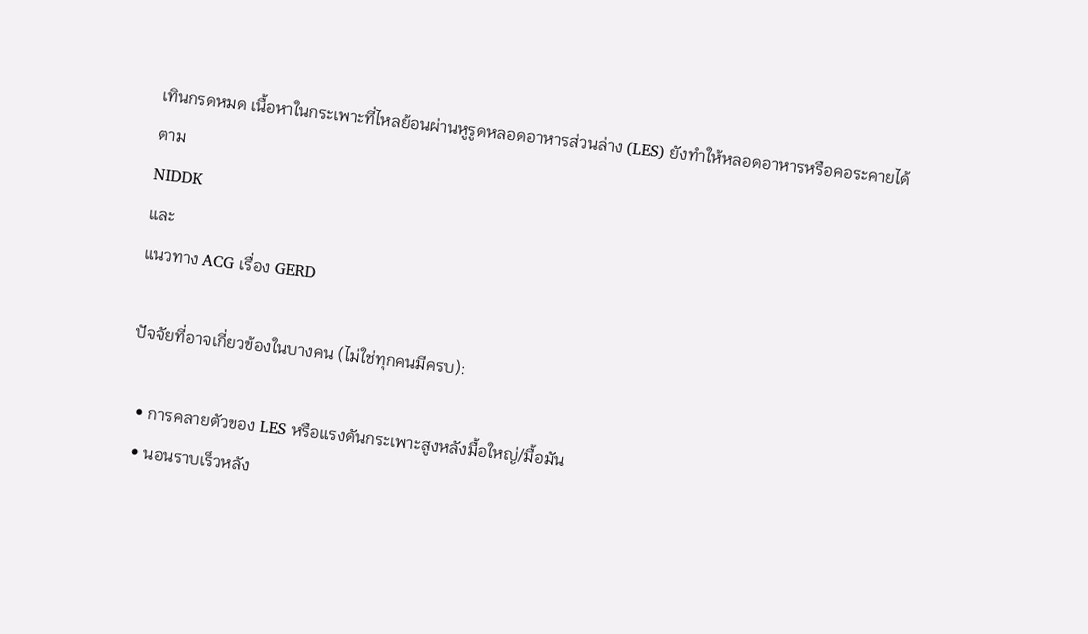เทินกรดหมด เนื้อหาในกระเพาะที่ไหลย้อนผ่านหูรูดหลอดอาหารส่วนล่าง (LES) ยังทำให้หลอดอาหารหรือคอระคายได้
ตาม
NIDDK
และ
แนวทาง ACG เรื่อง GERD

ปัจจัยที่อาจเกี่ยวข้องในบางคน (ไม่ใช่ทุกคนมีครบ):

  • การคลายตัวของ LES หรือแรงดันกระเพาะสูงหลังมื้อใหญ่/มื้อมัน
  • นอนราบเร็วหลัง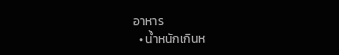อาหาร
  • น้ำหนักเกินห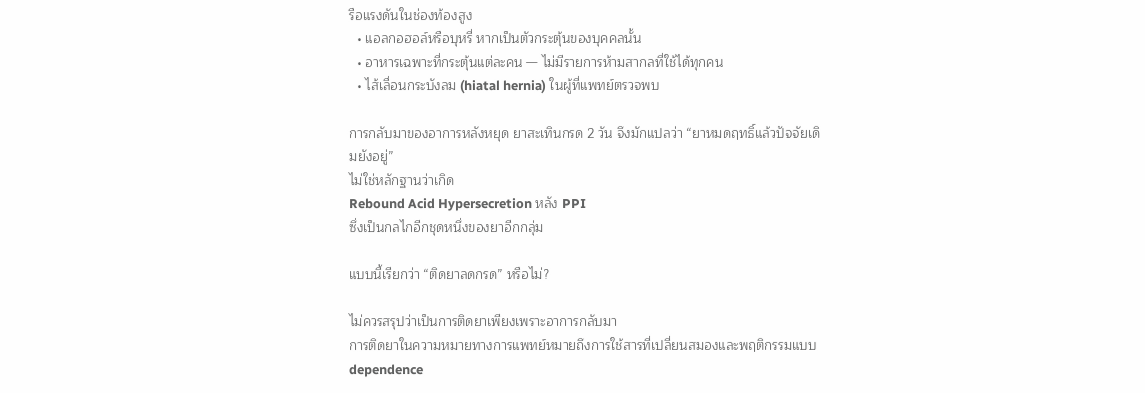รือแรงดันในช่องท้องสูง
  • แอลกอฮอล์หรือบุหรี่ หากเป็นตัวกระตุ้นของบุคคลนั้น
  • อาหารเฉพาะที่กระตุ้นแต่ละคน — ไม่มีรายการห้ามสากลที่ใช้ได้ทุกคน
  • ไส้เลื่อนกระบังลม (hiatal hernia) ในผู้ที่แพทย์ตรวจพบ

การกลับมาของอาการหลังหยุด ยาสะเทินกรด 2 วัน จึงมักแปลว่า “ยาหมดฤทธิ์แล้วปัจจัยเดิมยังอยู่”
ไม่ใช่หลักฐานว่าเกิด
Rebound Acid Hypersecretion หลัง PPI
ซึ่งเป็นกลไกอีกชุดหนึ่งของยาอีกกลุ่ม

แบบนี้เรียกว่า “ติดยาลดกรด” หรือไม่?

ไม่ควรสรุปว่าเป็นการติดยาเพียงเพราะอาการกลับมา
การติดยาในความหมายทางการแพทย์หมายถึงการใช้สารที่เปลี่ยนสมองและพฤติกรรมแบบ dependence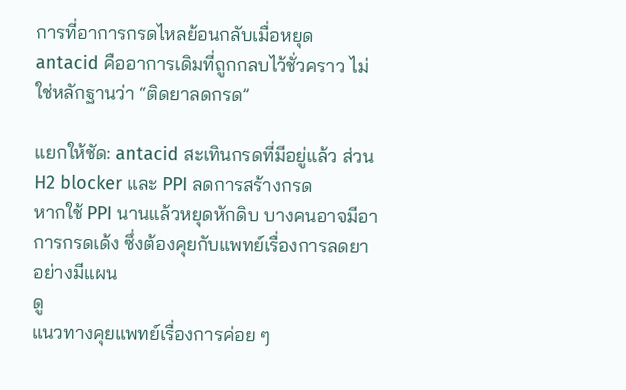การที่อาการกรดไหลย้อนกลับเมื่อหยุด antacid คืออาการเดิมที่ถูกกลบไว้ชั่วคราว ไม่ใช่หลักฐานว่า “ติดยาลดกรด”

แยกให้ชัด: antacid สะเทินกรดที่มีอยู่แล้ว ส่วน H2 blocker และ PPI ลดการสร้างกรด
หากใช้ PPI นานแล้วหยุดหักดิบ บางคนอาจมีอาการกรดเด้ง ซึ่งต้องคุยกับแพทย์เรื่องการลดยาอย่างมีแผน
ดู
แนวทางคุยแพทย์เรื่องการค่อย ๆ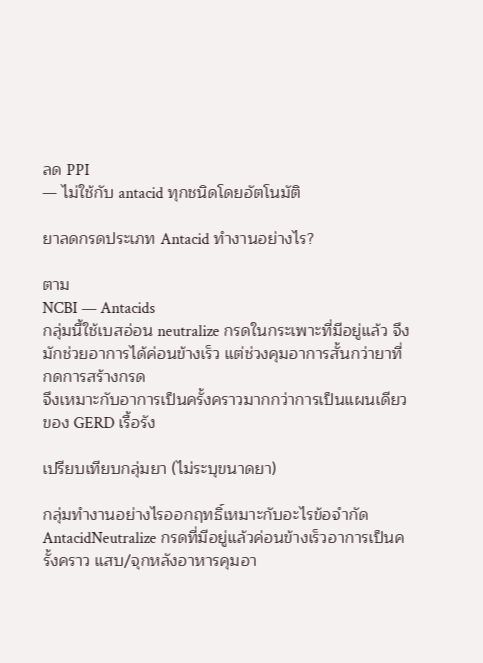ลด PPI
— ไม่ใช้กับ antacid ทุกชนิดโดยอัตโนมัติ

ยาลดกรดประเภท Antacid ทำงานอย่างไร?

ตาม
NCBI — Antacids
กลุ่มนี้ใช้เบสอ่อน neutralize กรดในกระเพาะที่มีอยู่แล้ว จึงมักช่วยอาการได้ค่อนข้างเร็ว แต่ช่วงคุมอาการสั้นกว่ายาที่กดการสร้างกรด
จึงเหมาะกับอาการเป็นครั้งคราวมากกว่าการเป็นแผนเดียวของ GERD เรื้อรัง

เปรียบเทียบกลุ่มยา (ไม่ระบุขนาดยา)

กลุ่มทำงานอย่างไรออกฤทธิ์เหมาะกับอะไรข้อจำกัด
AntacidNeutralize กรดที่มีอยู่แล้วค่อนข้างเร็วอาการเป็นครั้งคราว แสบ/จุกหลังอาหารคุมอา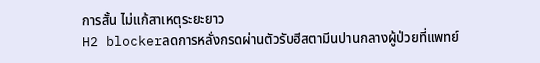การสั้น ไม่แก้สาเหตุระยะยาว
H2 blockerลดการหลั่งกรดผ่านตัวรับฮีสตามีนปานกลางผู้ป่วยที่แพทย์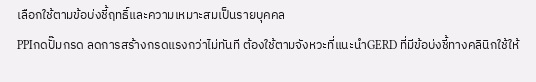เลือกใช้ตามข้อบ่งชี้ฤทธิ์และความเหมาะสมเป็นรายบุคคล
PPIกดปั๊มกรด ลดการสร้างกรดแรงกว่าไม่ทันที ต้องใช้ตามจังหวะที่แนะนำGERD ที่มีข้อบ่งชี้ทางคลินิกใช้ให้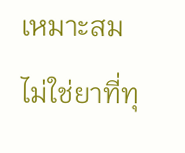เหมาะสม ไม่ใช่ยาที่ทุ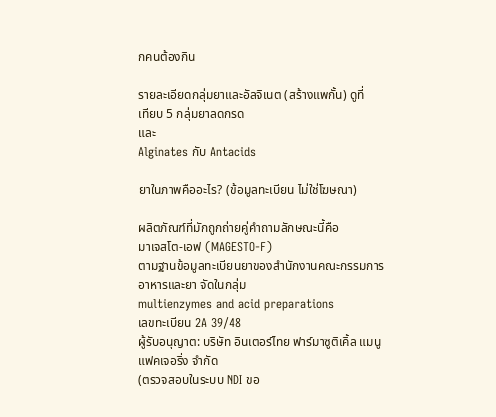กคนต้องกิน

รายละเอียดกลุ่มยาและอัลจิเนต (สร้างแพกั้น) ดูที่
เทียบ 5 กลุ่มยาลดกรด
และ
Alginates กับ Antacids

ยาในภาพคืออะไร? (ข้อมูลทะเบียน ไม่ใช่โฆษณา)

ผลิตภัณฑ์ที่มักถูกถ่ายคู่คำถามลักษณะนี้คือ
มาเจสโต-เอฟ (MAGESTO-F)
ตามฐานข้อมูลทะเบียนยาของสำนักงานคณะกรรมการอาหารและยา จัดในกลุ่ม
multienzymes and acid preparations
เลขทะเบียน 2A 39/48
ผู้รับอนุญาต: บริษัท อินเตอร์ไทย ฟาร์มาซูติเคิ้ล แมนูแฟคเจอริ่ง จำกัด
(ตรวจสอบในระบบ NDI ขอ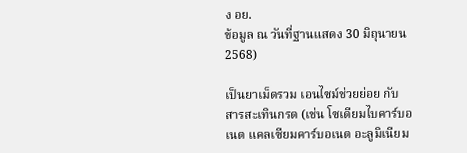ง อย.
ข้อมูล ณ วันที่ฐานแสดง 30 มิถุนายน 2568)

เป็นยาเม็ดรวม เอนไซม์ช่วยย่อย กับ สารสะเทินกรด (เช่น โซเดียมไบคาร์บอเนต แคลเซียมคาร์บอเนต อะลูมิเนียม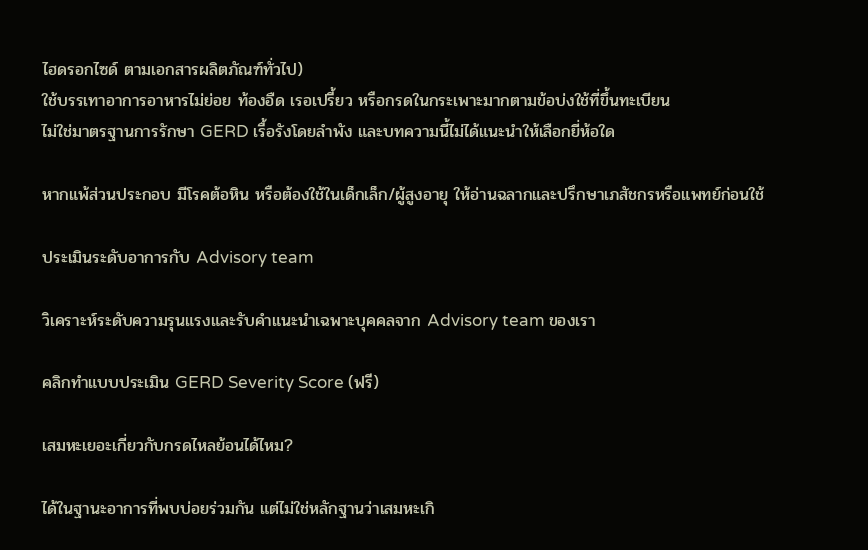ไฮดรอกไซด์ ตามเอกสารผลิตภัณฑ์ทั่วไป)
ใช้บรรเทาอาการอาหารไม่ย่อย ท้องอืด เรอเปรี้ยว หรือกรดในกระเพาะมากตามข้อบ่งใช้ที่ขึ้นทะเบียน
ไม่ใช่มาตรฐานการรักษา GERD เรื้อรังโดยลำพัง และบทความนี้ไม่ได้แนะนำให้เลือกยี่ห้อใด

หากแพ้ส่วนประกอบ มีโรคต้อหิน หรือต้องใช้ในเด็กเล็ก/ผู้สูงอายุ ให้อ่านฉลากและปรึกษาเภสัชกรหรือแพทย์ก่อนใช้

ประเมินระดับอาการกับ Advisory team

วิเคราะห์ระดับความรุนแรงและรับคำแนะนำเฉพาะบุคคลจาก Advisory team ของเรา

คลิกทำแบบประเมิน GERD Severity Score (ฟรี)

เสมหะเยอะเกี่ยวกับกรดไหลย้อนได้ไหม?

ได้ในฐานะอาการที่พบบ่อยร่วมกัน แต่ไม่ใช่หลักฐานว่าเสมหะเกิ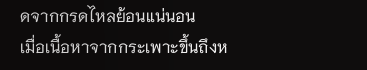ดจากกรดไหลย้อนแน่นอน
เมื่อเนื้อหาจากกระเพาะขึ้นถึงห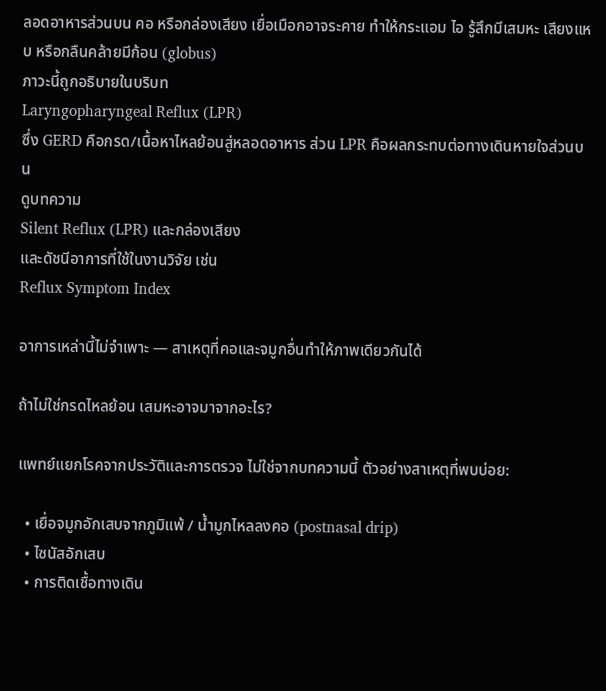ลอดอาหารส่วนบน คอ หรือกล่องเสียง เยื่อเมือกอาจระคาย ทำให้กระแอม ไอ รู้สึกมีเสมหะ เสียงแหบ หรือกลืนคล้ายมีก้อน (globus)
ภาวะนี้ถูกอธิบายในบริบท
Laryngopharyngeal Reflux (LPR)
ซึ่ง GERD คือกรด/เนื้อหาไหลย้อนสู่หลอดอาหาร ส่วน LPR คือผลกระทบต่อทางเดินหายใจส่วนบน
ดูบทความ
Silent Reflux (LPR) และกล่องเสียง
และดัชนีอาการที่ใช้ในงานวิจัย เช่น
Reflux Symptom Index

อาการเหล่านี้ไม่จำเพาะ — สาเหตุที่คอและจมูกอื่นทำให้ภาพเดียวกันได้

ถ้าไม่ใช่กรดไหลย้อน เสมหะอาจมาจากอะไร?

แพทย์แยกโรคจากประวัติและการตรวจ ไม่ใช่จากบทความนี้ ตัวอย่างสาเหตุที่พบบ่อย:

  • เยื่อจมูกอักเสบจากภูมิแพ้ / น้ำมูกไหลลงคอ (postnasal drip)
  • ไซนัสอักเสบ
  • การติดเชื้อทางเดิน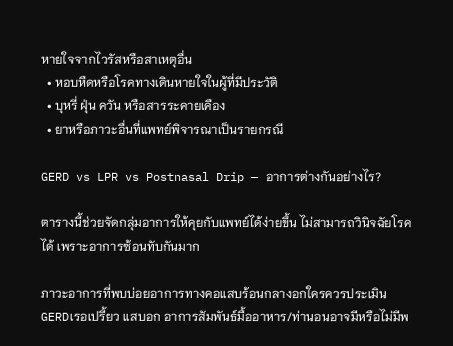หายใจจากไวรัสหรือสาเหตุอื่น
  • หอบหืดหรือโรคทางเดินหายใจในผู้ที่มีประวัติ
  • บุหรี่ ฝุ่น ควัน หรือสารระคายเคือง
  • ยาหรือภาวะอื่นที่แพทย์พิจารณาเป็นรายกรณี

GERD vs LPR vs Postnasal Drip — อาการต่างกันอย่างไร?

ตารางนี้ช่วยจัดกลุ่มอาการให้คุยกับแพทย์ได้ง่ายขึ้น ไม่สามารถวินิจฉัยโรคได้ เพราะอาการซ้อนทับกันมาก

ภาวะอาการที่พบบ่อยอาการทางคอแสบร้อนกลางอกใครควรประเมิน
GERDเรอเปรี้ยว แสบอก อาการสัมพันธ์มื้ออาหาร/ท่านอนอาจมีหรือไม่มีพ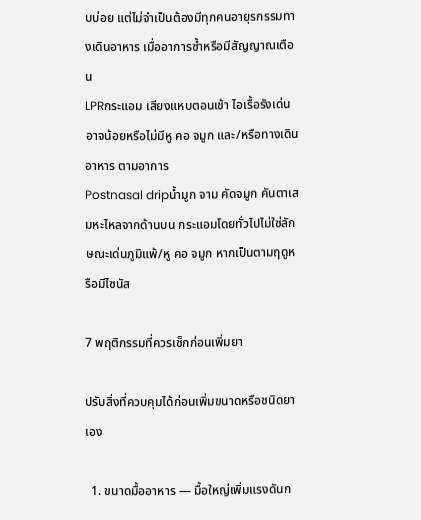บบ่อย แต่ไม่จำเป็นต้องมีทุกคนอายุรกรรมทางเดินอาหาร เมื่ออาการซ้ำหรือมีสัญญาณเตือน
LPRกระแอม เสียงแหบตอนเช้า ไอเรื้อรังเด่นอาจน้อยหรือไม่มีหู คอ จมูก และ/หรือทางเดินอาหาร ตามอาการ
Postnasal dripน้ำมูก จาม คัดจมูก คันตาเสมหะไหลจากด้านบน กระแอมโดยทั่วไปไม่ใช่ลักษณะเด่นภูมิแพ้/หู คอ จมูก หากเป็นตามฤดูหรือมีไซนัส

7 พฤติกรรมที่ควรเช็กก่อนเพิ่มยา

ปรับสิ่งที่ควบคุมได้ก่อนเพิ่มขนาดหรือชนิดยาเอง

  1. ขนาดมื้ออาหาร — มื้อใหญ่เพิ่มแรงดันก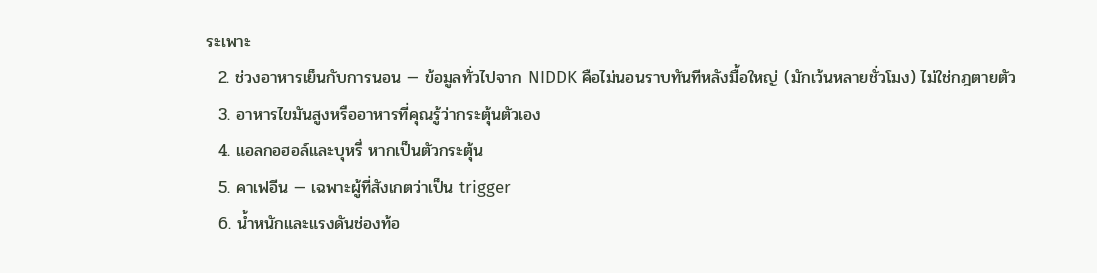ระเพาะ
  2. ช่วงอาหารเย็นกับการนอน — ข้อมูลทั่วไปจาก NIDDK คือไม่นอนราบทันทีหลังมื้อใหญ่ (มักเว้นหลายชั่วโมง) ไม่ใช่กฎตายตัว
  3. อาหารไขมันสูงหรืออาหารที่คุณรู้ว่ากระตุ้นตัวเอง
  4. แอลกอฮอล์และบุหรี่ หากเป็นตัวกระตุ้น
  5. คาเฟอีน — เฉพาะผู้ที่สังเกตว่าเป็น trigger
  6. น้ำหนักและแรงดันช่องท้อ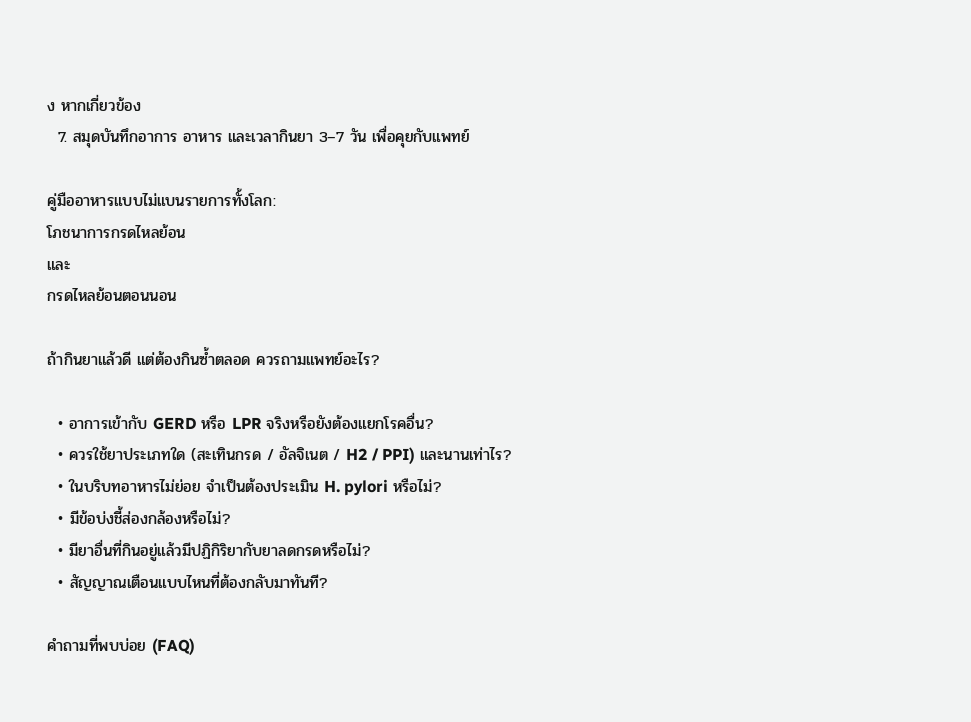ง หากเกี่ยวข้อง
  7. สมุดบันทึกอาการ อาหาร และเวลากินยา 3–7 วัน เพื่อคุยกับแพทย์

คู่มืออาหารแบบไม่แบนรายการทั้งโลก:
โภชนาการกรดไหลย้อน
และ
กรดไหลย้อนตอนนอน

ถ้ากินยาแล้วดี แต่ต้องกินซ้ำตลอด ควรถามแพทย์อะไร?

  • อาการเข้ากับ GERD หรือ LPR จริงหรือยังต้องแยกโรคอื่น?
  • ควรใช้ยาประเภทใด (สะเทินกรด / อัลจิเนต / H2 / PPI) และนานเท่าไร?
  • ในบริบทอาหารไม่ย่อย จำเป็นต้องประเมิน H. pylori หรือไม่?
  • มีข้อบ่งชี้ส่องกล้องหรือไม่?
  • มียาอื่นที่กินอยู่แล้วมีปฏิกิริยากับยาลดกรดหรือไม่?
  • สัญญาณเตือนแบบไหนที่ต้องกลับมาทันที?

คำถามที่พบบ่อย (FAQ)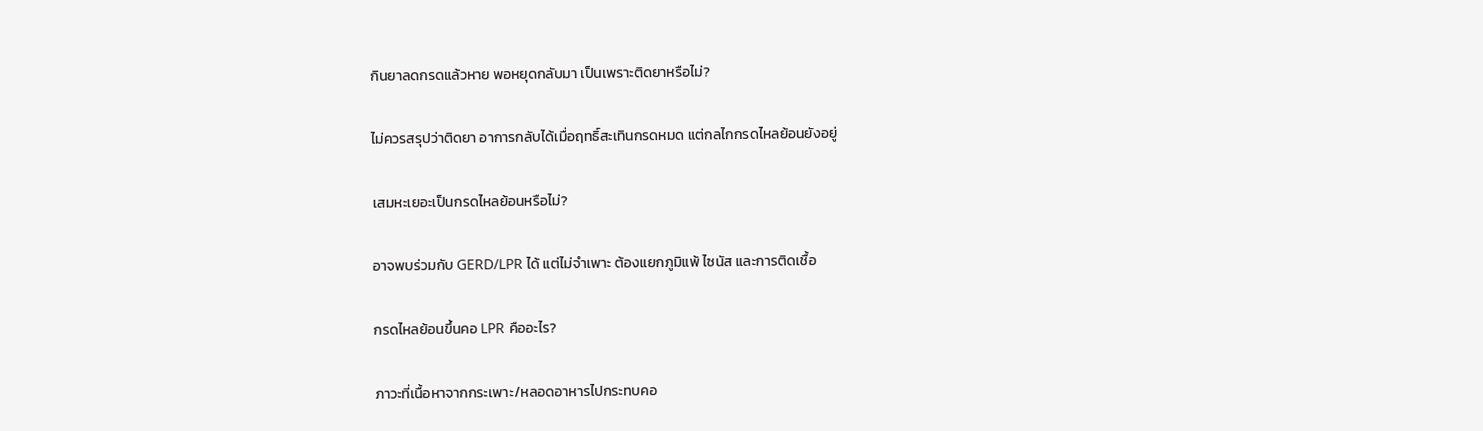กินยาลดกรดแล้วหาย พอหยุดกลับมา เป็นเพราะติดยาหรือไม่?

ไม่ควรสรุปว่าติดยา อาการกลับได้เมื่อฤทธิ์สะเทินกรดหมด แต่กลไกกรดไหลย้อนยังอยู่

เสมหะเยอะเป็นกรดไหลย้อนหรือไม่?

อาจพบร่วมกับ GERD/LPR ได้ แต่ไม่จำเพาะ ต้องแยกภูมิแพ้ ไซนัส และการติดเชื้อ

กรดไหลย้อนขึ้นคอ LPR คืออะไร?

ภาวะที่เนื้อหาจากกระเพาะ/หลอดอาหารไปกระทบคอ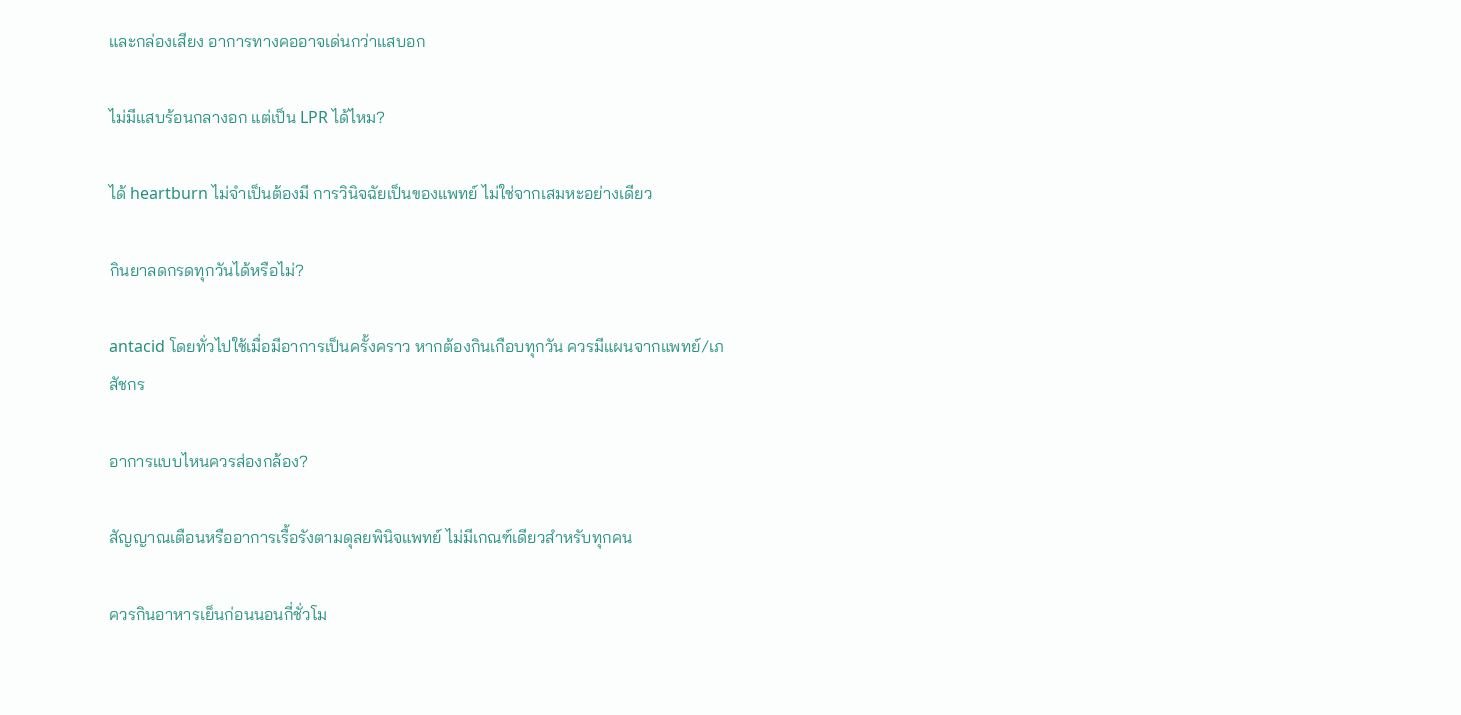และกล่องเสียง อาการทางคออาจเด่นกว่าแสบอก

ไม่มีแสบร้อนกลางอก แต่เป็น LPR ได้ไหม?

ได้ heartburn ไม่จำเป็นต้องมี การวินิจฉัยเป็นของแพทย์ ไม่ใช่จากเสมหะอย่างเดียว

กินยาลดกรดทุกวันได้หรือไม่?

antacid โดยทั่วไปใช้เมื่อมีอาการเป็นครั้งคราว หากต้องกินเกือบทุกวัน ควรมีแผนจากแพทย์/เภสัชกร

อาการแบบไหนควรส่องกล้อง?

สัญญาณเตือนหรืออาการเรื้อรังตามดุลยพินิจแพทย์ ไม่มีเกณฑ์เดียวสำหรับทุกคน

ควรกินอาหารเย็นก่อนนอนกี่ชั่วโม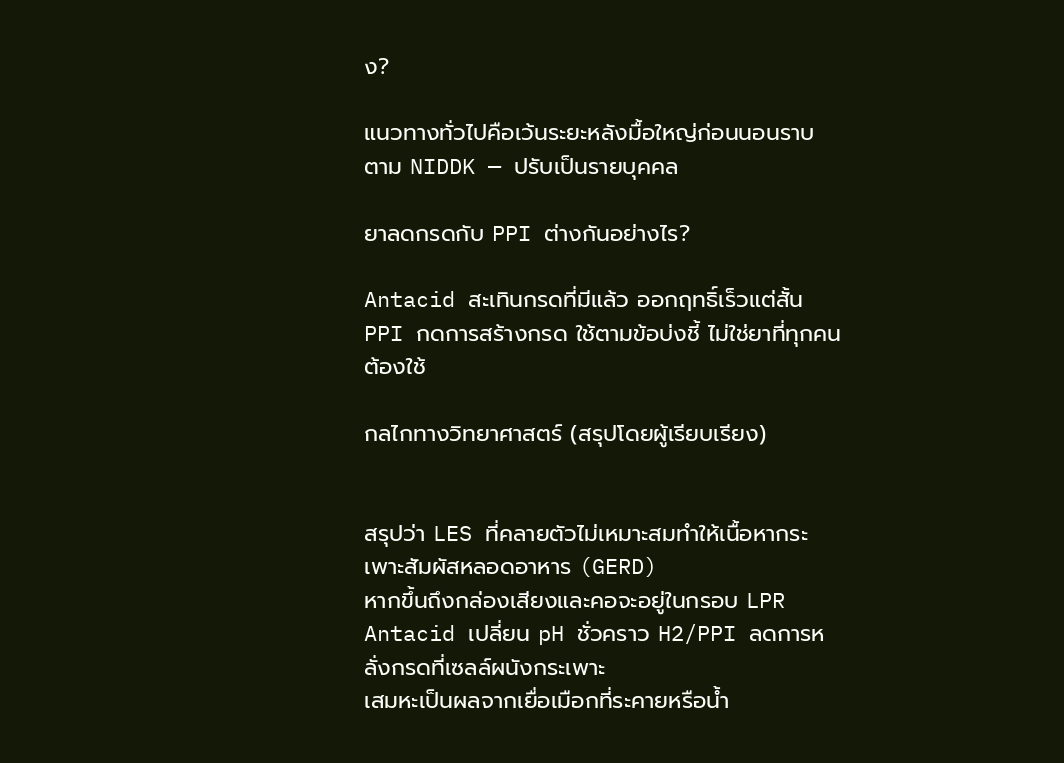ง?

แนวทางทั่วไปคือเว้นระยะหลังมื้อใหญ่ก่อนนอนราบ ตาม NIDDK — ปรับเป็นรายบุคคล

ยาลดกรดกับ PPI ต่างกันอย่างไร?

Antacid สะเทินกรดที่มีแล้ว ออกฤทธิ์เร็วแต่สั้น PPI กดการสร้างกรด ใช้ตามข้อบ่งชี้ ไม่ใช่ยาที่ทุกคนต้องใช้

กลไกทางวิทยาศาสตร์ (สรุปโดยผู้เรียบเรียง)


สรุปว่า LES ที่คลายตัวไม่เหมาะสมทำให้เนื้อหากระเพาะสัมผัสหลอดอาหาร (GERD)
หากขึ้นถึงกล่องเสียงและคอจะอยู่ในกรอบ LPR
Antacid เปลี่ยน pH ชั่วคราว H2/PPI ลดการหลั่งกรดที่เซลล์ผนังกระเพาะ
เสมหะเป็นผลจากเยื่อเมือกที่ระคายหรือน้ำ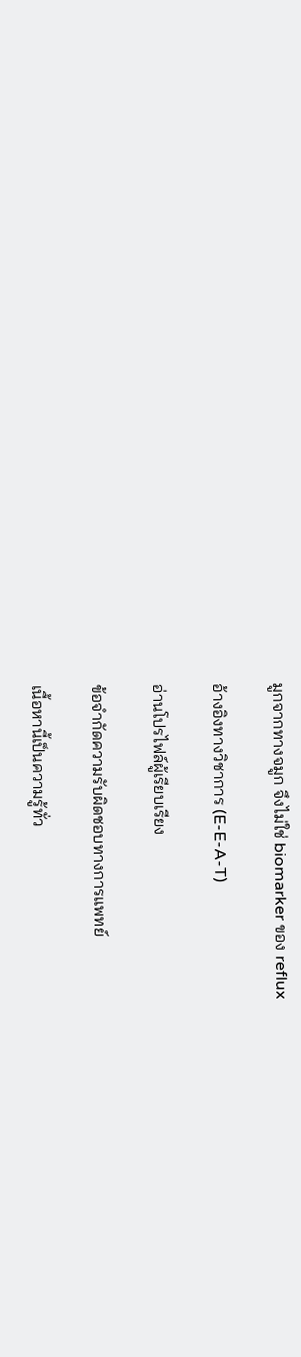มูกจากทางจมูก จึงไม่ใช่ biomarker ของ reflux

อ้างอิงทางวิชาการ (E-E-A-T)

อ่านโปรไฟล์ผู้เรียบเรียง

ข้อจำกัดความรับผิดชอบทางการแพทย์

เนื้อหานี้เป็นความรู้ทั่ว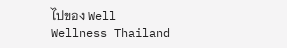ไปของ Well Wellness Thailand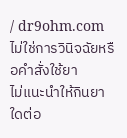/ dr9ohm.com ไม่ใช่การวินิจฉัยหรือคำสั่งใช้ยา
ไม่แนะนำให้กินยาใดต่อ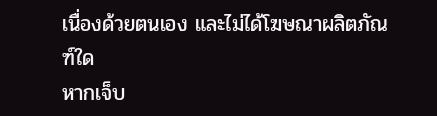เนื่องด้วยตนเอง และไม่ได้โฆษณาผลิตภัณฑ์ใด
หากเจ็บ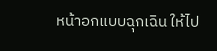หน้าอกแบบฉุกเฉิน ให้ไป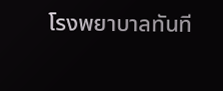โรงพยาบาลทันที